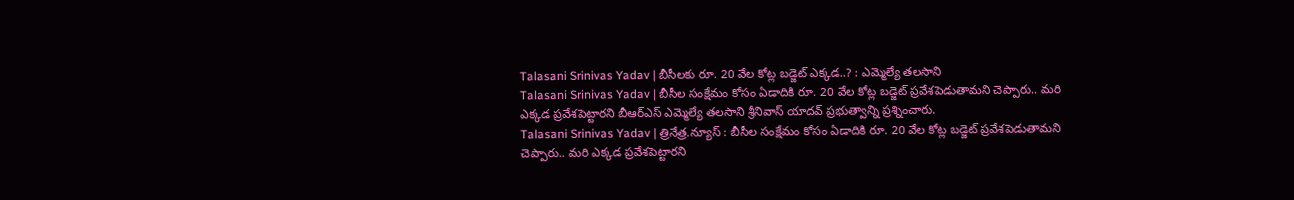Talasani Srinivas Yadav | బీసీలకు రూ. 20 వేల కోట్ల బడ్జెట్ ఎక్కడ..? : ఎమ్మెల్యే తలసాని
Talasani Srinivas Yadav | బీసీల సంక్షేమం కోసం ఏడాదికి రూ. 20 వేల కోట్ల బడ్జెట్ ప్రవేశపెడుతామని చెప్పారు.. మరి ఎక్కడ ప్రవేశపెట్టారని బీఆర్ఎస్ ఎమ్మెల్యే తలసాని శ్రీనివాస్ యాదవ్ ప్రభుత్వాన్ని ప్రశ్నించారు.
Talasani Srinivas Yadav | త్రినేత్ర.న్యూస్ : బీసీల సంక్షేమం కోసం ఏడాదికి రూ. 20 వేల కోట్ల బడ్జెట్ ప్రవేశపెడుతామని చెప్పారు.. మరి ఎక్కడ ప్రవేశపెట్టారని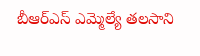బీఆర్ఎస్ ఎమ్మెల్యే తలసాని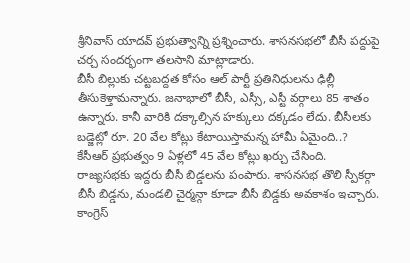శ్రీనివాస్ యాదవ్ ప్రభుత్వాన్ని ప్రశ్నించారు. శాసనసభలో బీసీ పద్దుపై చర్చ సందర్భంగా తలసాని మాట్లాడారు.
బీసీ బిల్లుకు చట్టబద్దత కోసం ఆల్ పార్టీ ప్రతినిధులను ఢిల్లీ తీసుకెళ్తామన్నారు. జనాభాలో బీసీ, ఎస్సీ, ఎస్టీ వర్గాలు 85 శాతం ఉన్నారు. కానీ వారికి దక్కాల్సిన హక్కులు దక్కడం లేదు. బీసీలకు బడ్జెట్లో రూ. 20 వేల కోట్లు కేటాయిస్తామన్న హామీ ఏమైంది..? కేసీఆర్ ప్రభుత్వం 9 ఏళ్లలో 45 వేల కోట్లు ఖర్చు చేసింది. రాజ్యసభకు ఇద్దరు బీసీ బిడ్డలను పంపారు. శాసనసభ తొలి స్పీకర్గా బీసీ బిడ్డను, మండలి చైర్మన్గా కూడా బీసీ బిడ్డకు అవకాశం ఇచ్చారు. కాంగ్రెస్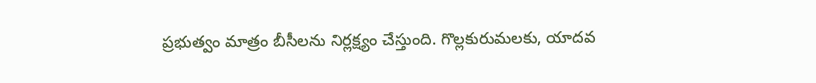ప్రభుత్వం మాత్రం బీసీలను నిర్లక్ష్యం చేస్తుంది. గొల్లకురుమలకు, యాదవ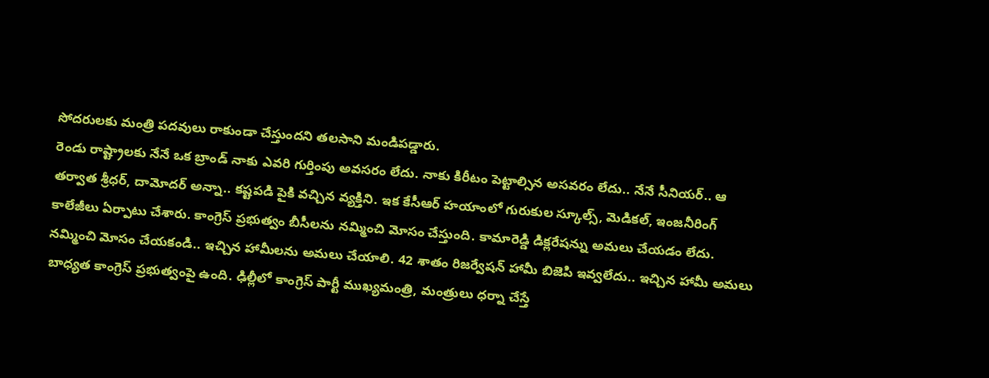సోదరులకు మంత్రి పదవులు రాకుండా చేస్తుందని తలసాని మండిపడ్డారు.
రెండు రాష్ట్రాలకు నేనే ఒక బ్రాండ్ నాకు ఎవరి గుర్తింపు అవసరం లేదు. నాకు కిరీటం పెట్టాల్సిన అసవరం లేదు.. నేనే సీనియర్.. ఆ తర్వాత శ్రీధర్, దామోదర్ అన్నా.. కష్టపడి పైకి వచ్చిన వ్యక్తిని. ఇక కేసీఆర్ హయాంలో గురుకుల స్కూల్స్, మెడికల్, ఇంజనీరింగ్ కాలేజీలు ఏర్పాటు చేశారు. కాంగ్రెస్ ప్రభుత్వం బీసీలను నమ్మించి మోసం చేస్తుంది. కామారెడ్డి డిక్లరేషన్ను అమలు చేయడం లేదు. నమ్మించి మోసం చేయకండి.. ఇచ్చిన హామీలను అమలు చేయాలి. 42 శాతం రిజర్వేషన్ హామీ బిజెపి ఇవ్వలేదు.. ఇచ్చిన హామీ అమలు బాధ్యత కాంగ్రెస్ ప్రభుత్వంపై ఉంది. ఢిల్లీలో కాంగ్రెస్ పార్టీ ముఖ్యమంత్రి, మంత్రులు ధర్నా చేస్తే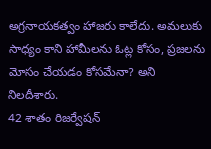అగ్రనాయకత్వం హాజరు కాలేదు. అమలుకు సాధ్యం కాని హామీలను ఓట్ల కోసం, ప్రజలను మోసం చేయడం కోసమేనా? అని నిలదీశారు.
42 శాతం రిజర్వేషన్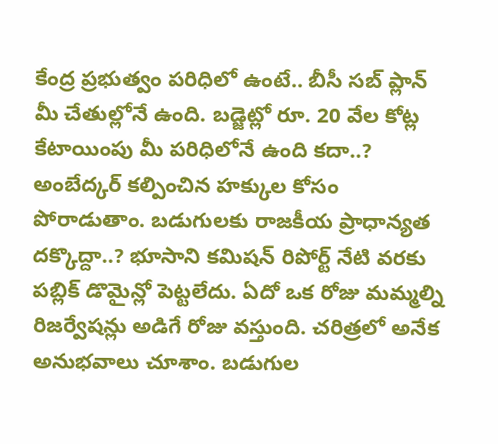కేంద్ర ప్రభుత్వం పరిధిలో ఉంటే.. బీసీ సబ్ ప్లాన్ మీ చేతుల్లోనే ఉంది. బడ్జెట్లో రూ. 20 వేల కోట్ల కేటాయింపు మీ పరిధిలోనే ఉంది కదా..? అంబేద్కర్ కల్పించిన హక్కుల కోసం పోరాడుతాం. బడుగులకు రాజకీయ ప్రాధాన్యత దక్కొద్దా..? భూసాని కమిషన్ రిపోర్ట్ నేటి వరకు పబ్లిక్ డొమైన్లో పెట్టలేదు. ఏదో ఒక రోజు మమ్మల్ని రిజర్వేషన్లు అడిగే రోజు వస్తుంది. చరిత్రలో అనేక అనుభవాలు చూశాం. బడుగుల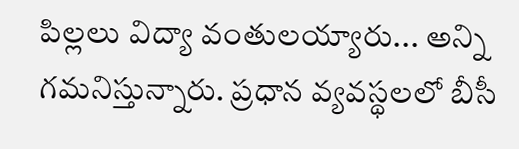పిల్లలు విద్యా వంతులయ్యారు... అన్ని గమనిస్తున్నారు. ప్రధాన వ్యవస్థలలో బీసీ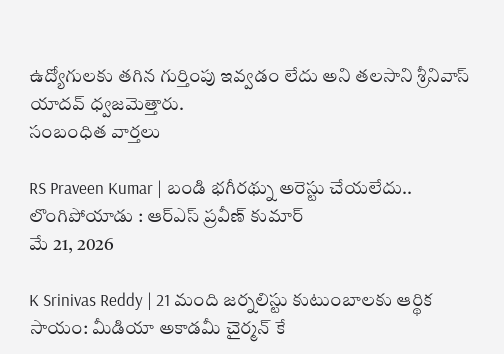ఉద్యోగులకు తగిన గుర్తింపు ఇవ్వడం లేదు అని తలసాని శ్రీనివాస్ యాదవ్ ధ్వజమెత్తారు.
సంబంధిత వార్తలు

RS Praveen Kumar | బండి భగీరథ్ను అరెస్టు చేయలేదు.. లొంగిపోయాడు : ఆర్ఎస్ ప్రవీణ్ కుమార్
మే 21, 2026

K Srinivas Reddy | 21 మంది జర్నలిస్టు కుటుంబాలకు ఆర్థిక సాయం: మీడియా అకాడమీ చైర్మన్ కే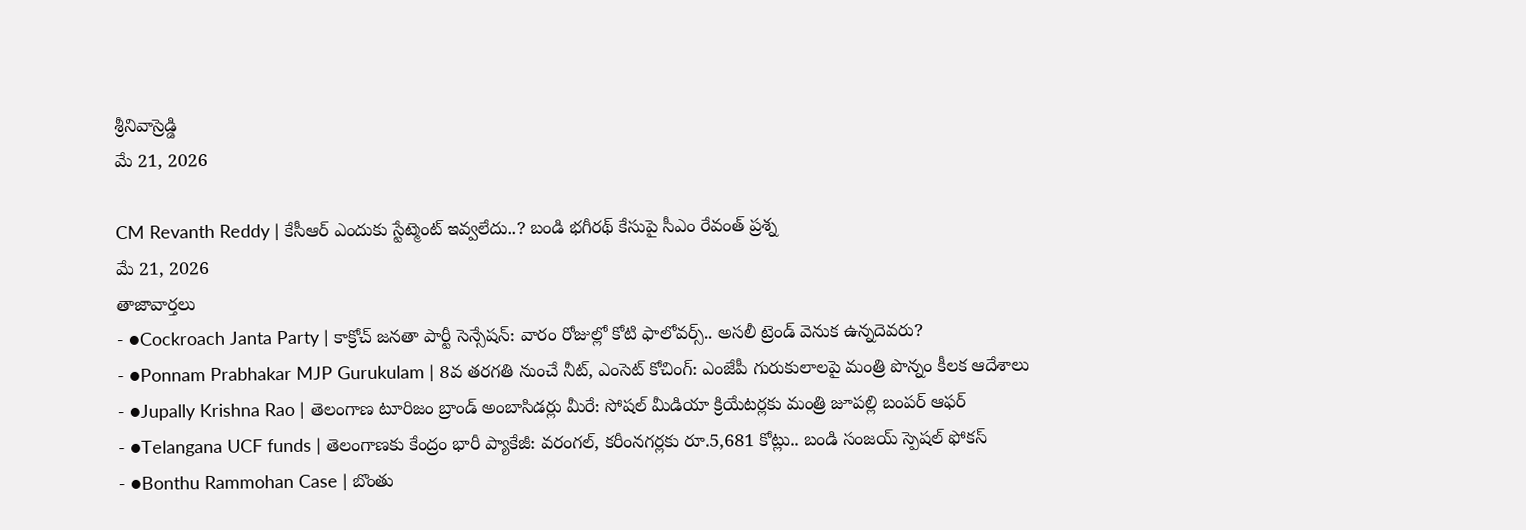శ్రీనివాస్రెడ్డి
మే 21, 2026

CM Revanth Reddy | కేసీఆర్ ఎందుకు స్టేట్మెంట్ ఇవ్వలేదు..? బండి భగీరథ్ కేసుపై సీఎం రేవంత్ ప్రశ్న
మే 21, 2026
తాజావార్తలు
- ●Cockroach Janta Party | కాక్రోచ్ జనతా పార్టీ సెన్సేషన్: వారం రోజుల్లో కోటి ఫాలోవర్స్.. అసలీ ట్రెండ్ వెనుక ఉన్నదెవరు?
- ●Ponnam Prabhakar MJP Gurukulam | 8వ తరగతి నుంచే నీట్, ఎంసెట్ కోచింగ్: ఎంజేపీ గురుకులాలపై మంత్రి పొన్నం కీలక ఆదేశాలు
- ●Jupally Krishna Rao | తెలంగాణ టూరిజం బ్రాండ్ అంబాసిడర్లు మీరే: సోషల్ మీడియా క్రియేటర్లకు మంత్రి జూపల్లి బంపర్ ఆఫర్
- ●Telangana UCF funds | తెలంగాణకు కేంద్రం భారీ ప్యాకేజీ: వరంగల్, కరీంనగర్లకు రూ.5,681 కోట్లు.. బండి సంజయ్ స్పెషల్ ఫోకస్
- ●Bonthu Rammohan Case | బొంతు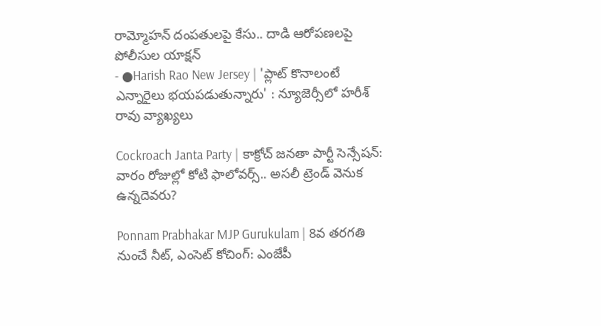రామ్మోహన్ దంపతులపై కేసు.. దాడి ఆరోపణలపై పోలీసుల యాక్షన్
- ●Harish Rao New Jersey | 'ప్లాట్ కొనాలంటే ఎన్నారైలు భయపడుతున్నారు' : న్యూజెర్సీలో హరీశ్ రావు వ్యాఖ్యలు

Cockroach Janta Party | కాక్రోచ్ జనతా పార్టీ సెన్సేషన్: వారం రోజుల్లో కోటి ఫాలోవర్స్.. అసలీ ట్రెండ్ వెనుక ఉన్నదెవరు?

Ponnam Prabhakar MJP Gurukulam | 8వ తరగతి నుంచే నీట్, ఎంసెట్ కోచింగ్: ఎంజేపీ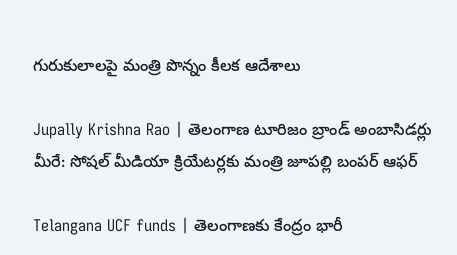గురుకులాలపై మంత్రి పొన్నం కీలక ఆదేశాలు

Jupally Krishna Rao | తెలంగాణ టూరిజం బ్రాండ్ అంబాసిడర్లు మీరే: సోషల్ మీడియా క్రియేటర్లకు మంత్రి జూపల్లి బంపర్ ఆఫర్

Telangana UCF funds | తెలంగాణకు కేంద్రం భారీ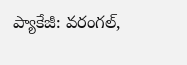ప్యాకేజీ: వరంగల్,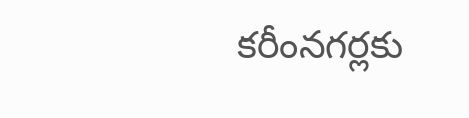కరీంనగర్లకు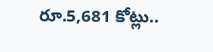రూ.5,681 కోట్లు..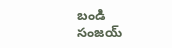బండి సంజయ్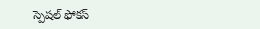స్పెషల్ ఫోకస్